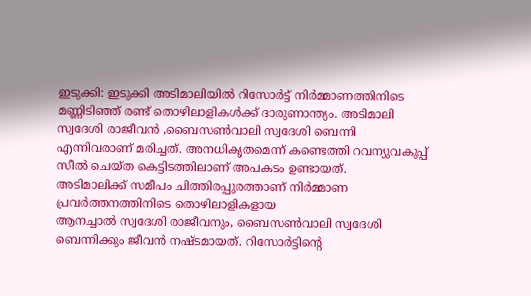ഇടുക്കി: ഇടുക്കി അടിമാലിയിൽ റിസോർട്ട് നിർമ്മാണത്തിനിടെ മണ്ണിടിഞ്ഞ് രണ്ട് തൊഴിലാളികൾക്ക് ദാരുണാന്ത്യം. അടിമാലി സ്വദേശി രാജീവൻ ,ബൈസൺവാലി സ്വദേശി ബെന്നി എന്നിവരാണ് മരിച്ചത്. അനധികൃതമെന്ന് കണ്ടെത്തി റവന്യുവകുപ്പ് സീൽ ചെയ്ത കെട്ടിടത്തിലാണ് അപകടം ഉണ്ടായത്.
അടിമാലിക്ക് സമീപം ചിത്തിരപ്പുരത്താണ് നിർമ്മാണ പ്രവർത്തനത്തിനിടെ തൊഴിലാളികളായ
ആനച്ചാൽ സ്വദേശി രാജീവനും, ബൈസൺവാലി സ്വദേശി ബെന്നിക്കും ജീവൻ നഷ്ടമായത്. റിസോർട്ടിന്റെ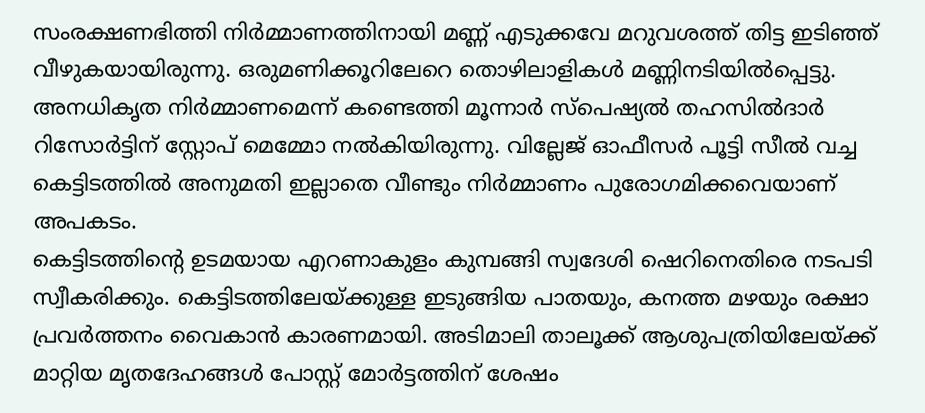സംരക്ഷണഭിത്തി നിർമ്മാണത്തിനായി മണ്ണ് എടുക്കവേ മറുവശത്ത് തിട്ട ഇടിഞ്ഞ് വീഴുകയായിരുന്നു. ഒരുമണിക്കൂറിലേറെ തൊഴിലാളികൾ മണ്ണിനടിയിൽപ്പെട്ടു.
അനധികൃത നിർമ്മാണമെന്ന് കണ്ടെത്തി മൂന്നാർ സ്പെഷ്യൽ തഹസിൽദാർ റിസോർട്ടിന് സ്റ്റോപ് മെമ്മോ നൽകിയിരുന്നു. വില്ലേജ് ഓഫീസർ പൂട്ടി സീൽ വച്ച കെട്ടിടത്തിൽ അനുമതി ഇല്ലാതെ വീണ്ടും നിർമ്മാണം പുരോഗമിക്കവെയാണ് അപകടം.
കെട്ടിടത്തിന്റെ ഉടമയായ എറണാകുളം കുമ്പങ്ങി സ്വദേശി ഷെറിനെതിരെ നടപടി സ്വീകരിക്കും. കെട്ടിടത്തിലേയ്ക്കുള്ള ഇടുങ്ങിയ പാതയും, കനത്ത മഴയും രക്ഷാ പ്രവർത്തനം വൈകാൻ കാരണമായി. അടിമാലി താലൂക്ക് ആശുപത്രിയിലേയ്ക്ക് മാറ്റിയ മൃതദേഹങ്ങൾ പോസ്റ്റ് മോർട്ടത്തിന് ശേഷം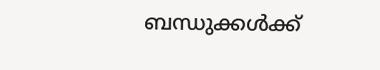ബന്ധുക്കൾക്ക്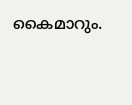കൈമാറും.